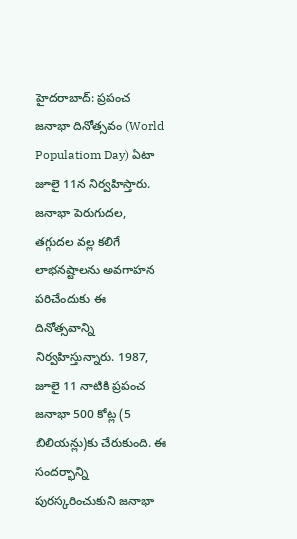హైదరాబాద్: ప్రపంచ జనాభా దినోత్సవం (World Populatiom Day) ఏటా జూలై 11న నిర్వహిస్తారు. జనాభా పెరుగుదల, తగ్గుదల వల్ల కలిగే లాభనష్టాలను అవగాహన పరిచేందుకు ఈ దినోత్సవాన్ని నిర్వహిస్తున్నారు. 1987, జూలై 11 నాటికి ప్రపంచ జనాభా 500 కోట్ల (5 బిలియన్లు)కు చేరుకుంది. ఈ సందర్భాన్ని పురస్కరించుకుని జనాభా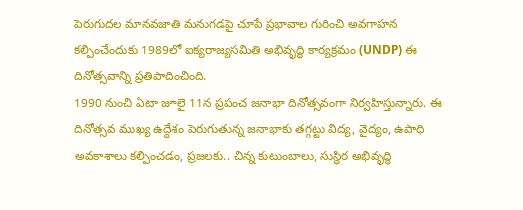పెరుగుదల మానవజాతి మనుగడపై చూపే ప్రభావాల గురించి అవగాహన కల్పించేందుకు 1989లో ఐక్యరాజ్యసమితి అభివృద్ధి కార్యక్రమం (UNDP) ఈ దినోత్సవాన్ని ప్రతిపాదించింది.
1990 నుంచి ఏటా జూలై 11న ప్రపంచ జనాభా దినోత్సవంగా నిర్వహిస్తున్నారు. ఈ దినోత్సవ ముఖ్య ఉద్దేశం పెరుగుతున్న జనాభాకు తగ్గట్టు విద్య, వైద్యం, ఉపాధి అవకాశాలు కల్పించడం, ప్రజలకు.. చిన్న కుటుంబాలు, సుస్థిర అభివృద్ధి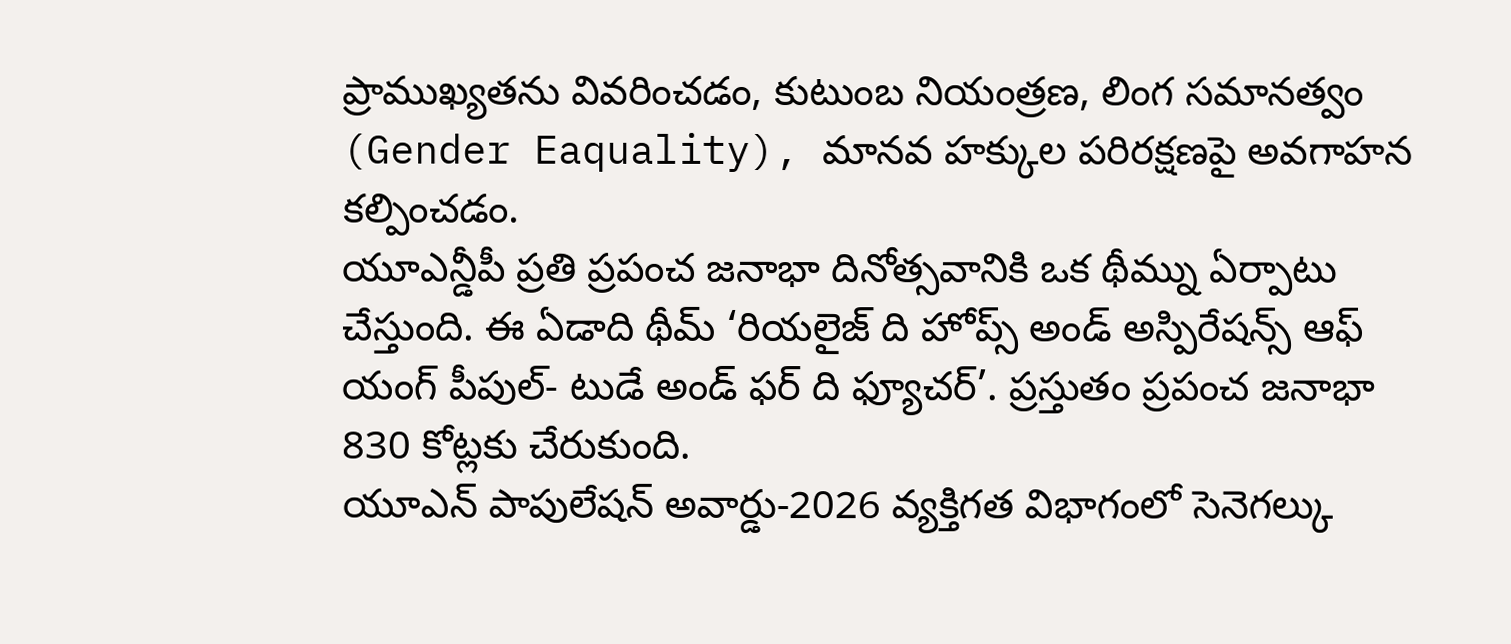ప్రాముఖ్యతను వివరించడం, కుటుంబ నియంత్రణ, లింగ సమానత్వం (Gender Eaquality), మానవ హక్కుల పరిరక్షణపై అవగాహన కల్పించడం.
యూఎన్డీపీ ప్రతి ప్రపంచ జనాభా దినోత్సవానికి ఒక థీమ్ను ఏర్పాటు చేస్తుంది. ఈ ఏడాది థీమ్ ‘రియలైజ్ ది హోప్స్ అండ్ అస్పిరేషన్స్ ఆఫ్ యంగ్ పీపుల్- టుడే అండ్ ఫర్ ది ఫ్యూచర్’. ప్రస్తుతం ప్రపంచ జనాభా 830 కోట్లకు చేరుకుంది.
యూఎన్ పాపులేషన్ అవార్డు-2026 వ్యక్తిగత విభాగంలో సెనెగల్కు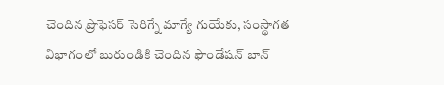చెందిన ప్రొఫెసర్ సెరిగ్నే మాగ్యే గుయేకు, సంస్థాగత విభాగంలో బురుండికి చెందిన ఫౌండేషన్ బాన్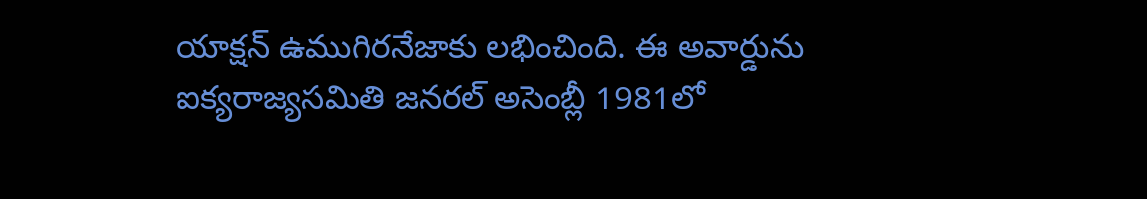యాక్షన్ ఉముగిరనేజాకు లభించింది. ఈ అవార్డును ఐక్యరాజ్యసమితి జనరల్ అసెంబ్లీ 1981లో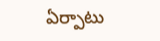ఏర్పాటు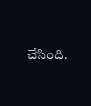చేసింది.